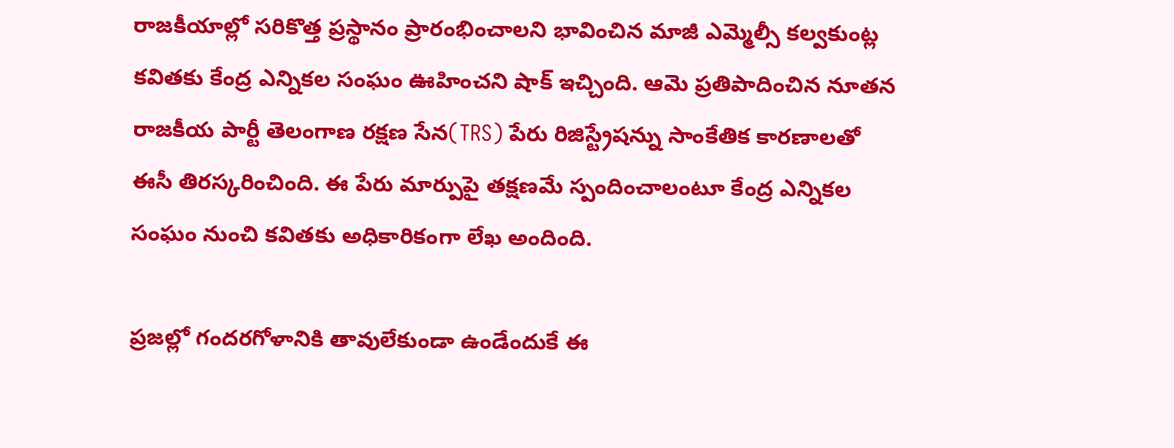రాజకీయాల్లో సరికొత్త ప్రస్థానం ప్రారంభించాలని భావించిన మాజీ ఎమ్మెల్సీ కల్వకుంట్ల కవితకు కేంద్ర ఎన్నికల సంఘం ఊహించని షాక్ ఇచ్చింది. ఆమె ప్రతిపాదించిన నూతన రాజకీయ పార్టీ తెలంగాణ రక్షణ సేన(TRS) పేరు రిజిస్ట్రేషన్ను సాంకేతిక కారణాలతో ఈసీ తిరస్కరించింది. ఈ పేరు మార్పుపై తక్షణమే స్పందించాలంటూ కేంద్ర ఎన్నికల సంఘం నుంచి కవితకు అధికారికంగా లేఖ అందింది.

ప్రజల్లో గందరగోళానికి తావులేకుండా ఉండేందుకే ఈ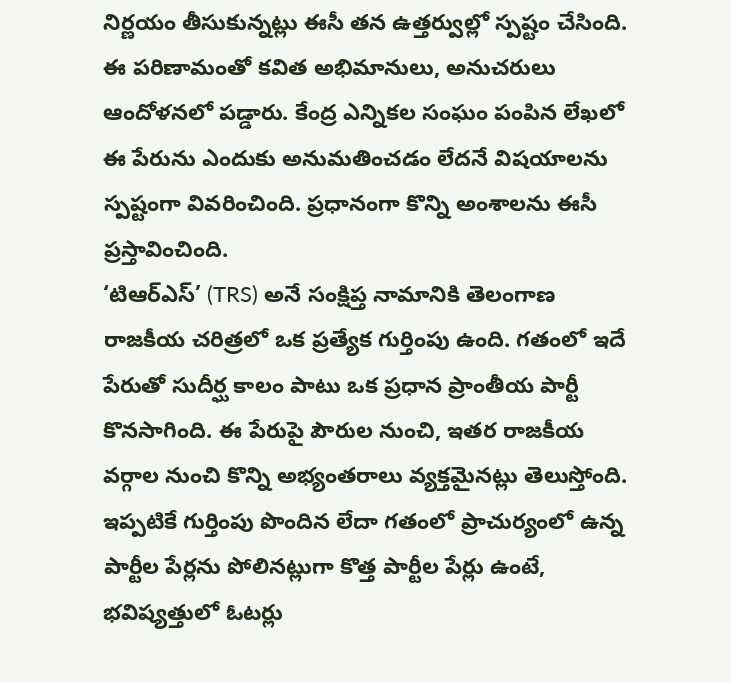నిర్ణయం తీసుకున్నట్లు ఈసీ తన ఉత్తర్వుల్లో స్పష్టం చేసింది. ఈ పరిణామంతో కవిత అభిమానులు, అనుచరులు ఆందోళనలో పడ్డారు. కేంద్ర ఎన్నికల సంఘం పంపిన లేఖలో ఈ పేరును ఎందుకు అనుమతించడం లేదనే విషయాలను స్పష్టంగా వివరించింది. ప్రధానంగా కొన్ని అంశాలను ఈసీ ప్రస్తావించింది.
‘టిఆర్ఎస్’ (TRS) అనే సంక్షిప్త నామానికి తెలంగాణ రాజకీయ చరిత్రలో ఒక ప్రత్యేక గుర్తింపు ఉంది. గతంలో ఇదే పేరుతో సుదీర్ఘ కాలం పాటు ఒక ప్రధాన ప్రాంతీయ పార్టీ కొనసాగింది. ఈ పేరుపై పౌరుల నుంచి, ఇతర రాజకీయ వర్గాల నుంచి కొన్ని అభ్యంతరాలు వ్యక్తమైనట్లు తెలుస్తోంది. ఇప్పటికే గుర్తింపు పొందిన లేదా గతంలో ప్రాచుర్యంలో ఉన్న పార్టీల పేర్లను పోలినట్లుగా కొత్త పార్టీల పేర్లు ఉంటే, భవిష్యత్తులో ఓటర్లు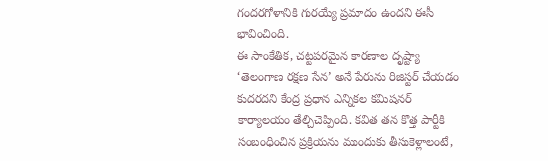గందరగోళానికి గురయ్యే ప్రమాదం ఉందని ఈసీ భావించింది.
ఈ సాంకేతిక, చట్టపరమైన కారణాల దృష్ట్యా ‘తెలంగాణ రక్షణ సేన’ అనే పేరును రిజిస్టర్ చేయడం కుదరదని కేంద్ర ప్రధాన ఎన్నికల కమిషనర్ కార్యాలయం తేల్చిచెప్పింది. కవిత తన కొత్త పార్టీకి సంబంధించిన ప్రక్రియను ముందుకు తీసుకెళ్లాలంటే,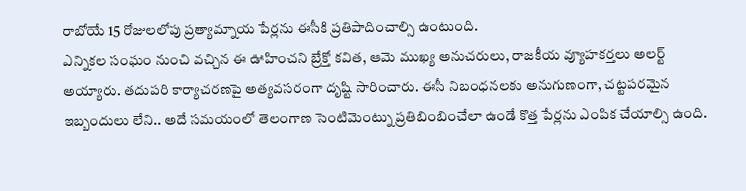రాబోయే 15 రోజులలోపు ప్రత్యామ్నాయ పేర్లను ఈసీకి ప్రతిపాదించాల్సి ఉంటుంది.
ఎన్నికల సంఘం నుంచి వచ్చిన ఈ ఊహించని బ్రేక్తో కవిత, ఆమె ముఖ్య అనుచరులు, రాజకీయ వ్యూహకర్తలు అలర్ట్ అయ్యారు. తదుపరి కార్యాచరణపై అత్యవసరంగా దృష్టి సారించారు. ఈసీ నిబంధనలకు అనుగుణంగా, చట్టపరమైన ఇబ్బందులు లేని.. అదే సమయంలో తెలంగాణ సెంటిమెంట్ను ప్రతిబింబించేలా ఉండే కొత్త పేర్లను ఎంపిక చేయాల్సి ఉంది.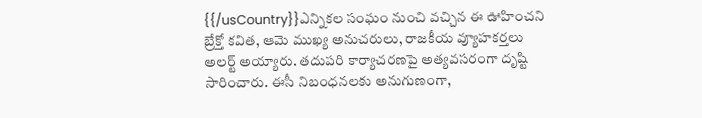{{/usCountry}}ఎన్నికల సంఘం నుంచి వచ్చిన ఈ ఊహించని బ్రేక్తో కవిత, ఆమె ముఖ్య అనుచరులు, రాజకీయ వ్యూహకర్తలు అలర్ట్ అయ్యారు. తదుపరి కార్యాచరణపై అత్యవసరంగా దృష్టి సారించారు. ఈసీ నిబంధనలకు అనుగుణంగా,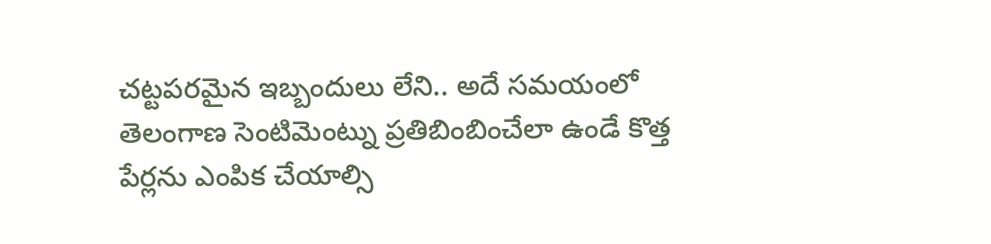చట్టపరమైన ఇబ్బందులు లేని.. అదే సమయంలో తెలంగాణ సెంటిమెంట్ను ప్రతిబింబించేలా ఉండే కొత్త పేర్లను ఎంపిక చేయాల్సి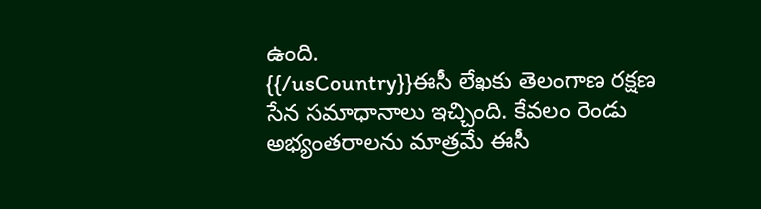ఉంది.
{{/usCountry}}ఈసీ లేఖకు తెలంగాణ రక్షణ సేన సమాధానాలు ఇచ్చింది. కేవలం రెండు అభ్యంతరాలను మాత్రమే ఈసీ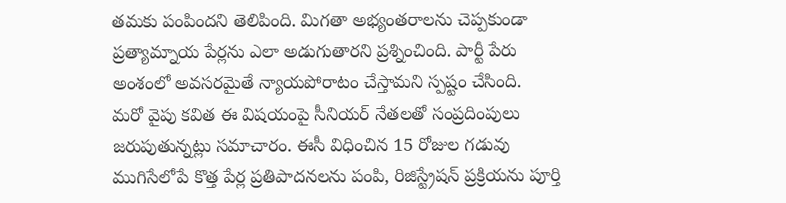తమకు పంపిందని తెలిపింది. మిగతా అభ్యంతరాలను చెప్పకుండా ప్రత్యామ్నాయ పేర్లను ఎలా అడుగుతారని ప్రశ్నించింది. పార్టీ పేరు అంశంలో అవసరమైతే న్యాయపోరాటం చేస్తామని స్పష్టం చేసింది.
మరో వైపు కవిత ఈ విషయంపై సీనియర్ నేతలతో సంప్రదింపులు జరుపుతున్నట్లు సమాచారం. ఈసీ విధించిన 15 రోజుల గడువు ముగిసేలోపే కొత్త పేర్ల ప్రతిపాదనలను పంపి, రిజిస్ట్రేషన్ ప్రక్రియను పూర్తి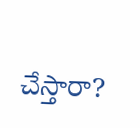చేస్తారా?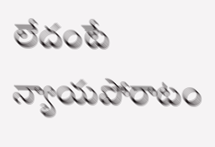లేదంటే న్యాయపోరాటం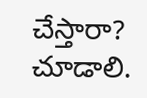చేస్తారా? చూడాలి.